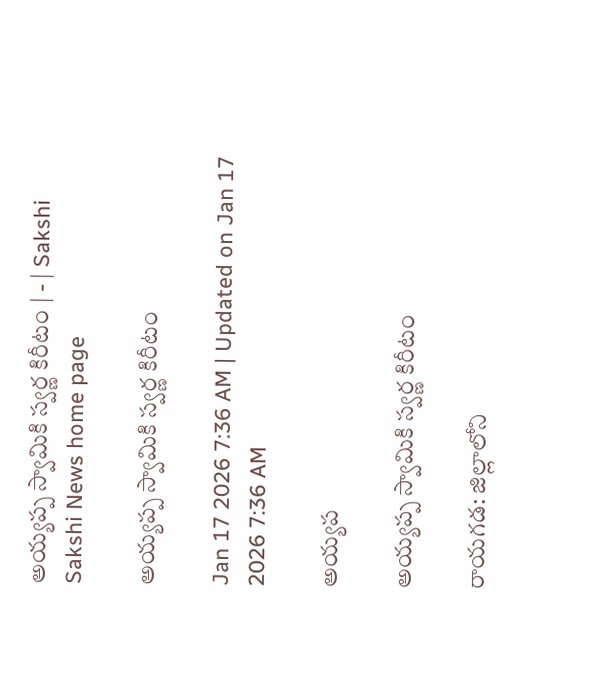అయ్యప్ప స్వామికి స్వర్ణ కిరీటం | - | Sakshi
Sakshi News home page

అయ్యప్ప స్వామికి స్వర్ణ కిరీటం

Jan 17 2026 7:36 AM | Updated on Jan 17 2026 7:36 AM

అయ్యప

అయ్యప్ప స్వామికి స్వర్ణ కిరీటం

రాయగడ: జిల్లాలోని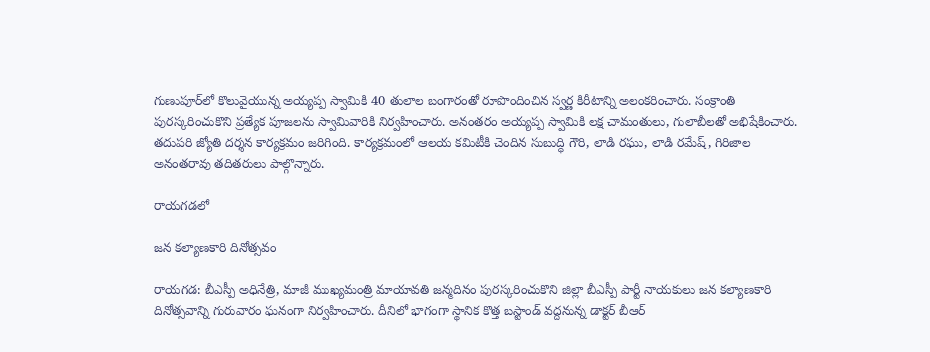గుణుపూర్‌లో కొలువైయున్న అయ్యప్ప స్వామికి 40 తులాల బంగారంతో రూపొందించిన స్వర్ణ కిరీటాన్ని అలంకరించారు. సంక్రాంతి పురస్కరించుకొని ప్రత్యేక పూజలను స్వామివారికి నిర్వహించారు. అనంతరం అయ్యప్ప స్వామికి లక్ష చామంతులు, గులాబీలతో అభిషేకించారు. తదుపరి జ్యోతి దర్శన కార్యక్రమం జరిగింది. కార్యక్రమంలో ఆలయ కమిటీకి చెందిన సుబుద్ధి గౌరి, లాడి రఘు, లాడి రమేష్‌, గిరిజాల అనంతరావు తదితరులు పాల్గొన్నారు.

రాయగడలో

జన కల్యాణకారి దినోత్సవం

రాయగడ: బీఎస్పీ అధినేత్రి, మాజీ ముఖ్యమంత్రి మాయావతి జన్మదినం పురస్కరించుకొని జిల్లా బీఎస్పీ పార్టీ నాయకులు జన కల్యాణకారి దినోత్సవాన్ని గురువారం ఘనంగా నిర్వహించారు. దీనిలో భాగంగా స్థానిక కొత్త బస్టాండ్‌ వద్దనున్న డాక్టర్‌ బీఆర్‌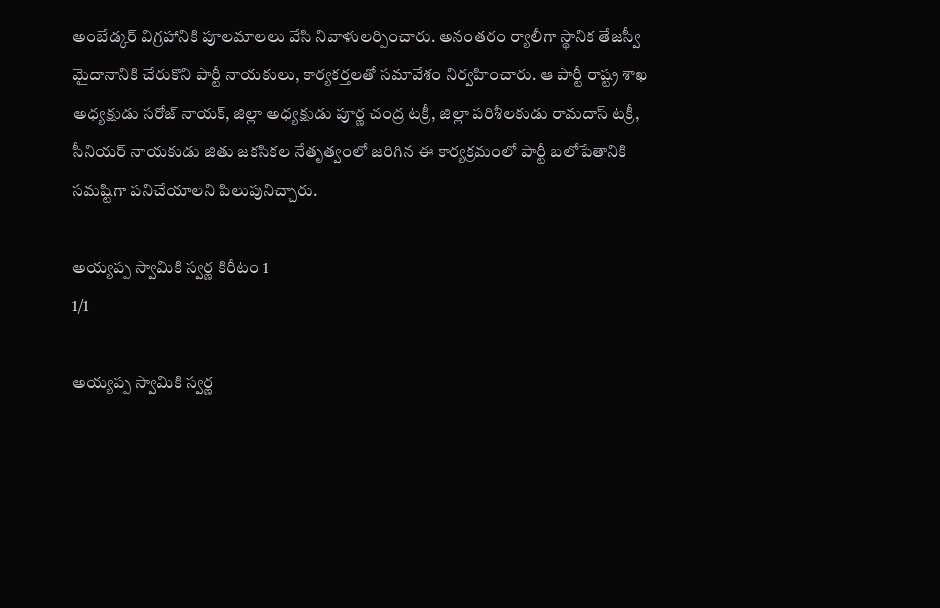అంబేడ్కర్‌ విగ్రహానికి పూలమాలలు వేసి నివాళులర్పించారు. అనంతరం ర్యాలీగా స్థానిక తేజస్వీ మైదానానికి చేరుకొని పార్టీ నాయకులు, కార్యకర్తలతో సమావేశం నిర్వహించారు. ఆ పార్టీ రాష్ట్ర శాఖ అధ్యక్షుడు సరోజ్‌ నాయక్‌, జిల్లా అధ్యక్షుడు పూర్ణ చంద్ర టక్రీ, జిల్లా పరిశీలకుడు రామదాస్‌ టక్రీ, సీనియర్‌ నాయకుడు జితు జకసికల నేతృత్వంలో జరిగిన ఈ కార్యక్రమంలో పార్టీ బలోపేతానికి సమష్టిగా పనిచేయాలని పిలుపునిచ్చారు.

అయ్యప్ప స్వామికి స్వర్ణ కిరీటం 1
1/1

అయ్యప్ప స్వామికి స్వర్ణ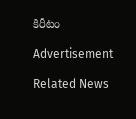కిరీటం

Advertisement

Related News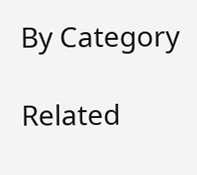By Category

Related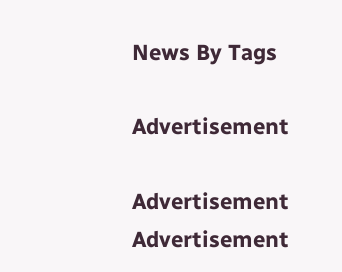News By Tags

Advertisement

Advertisement
Advertisement